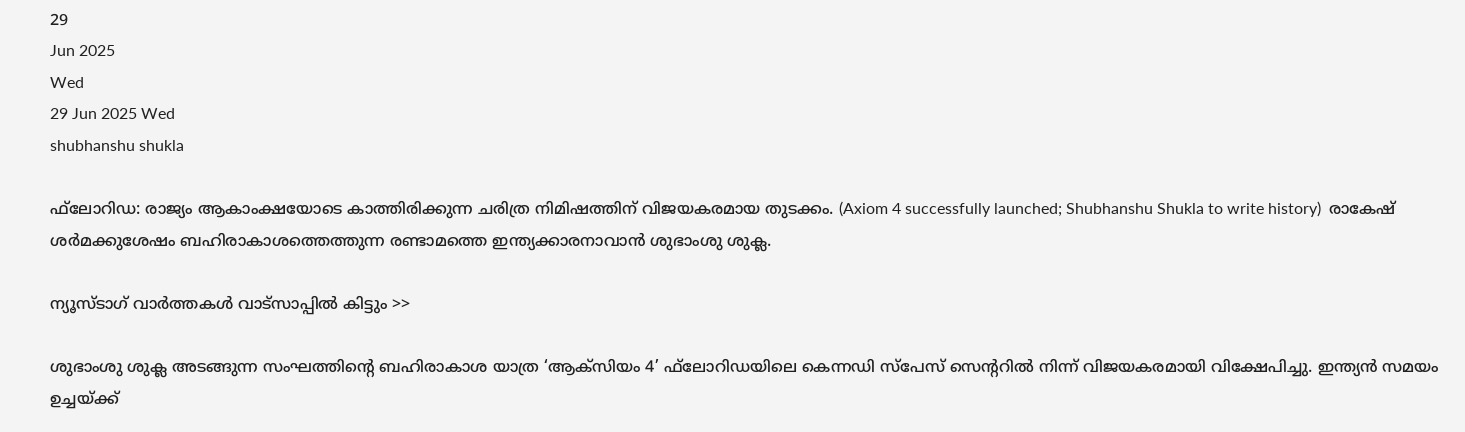29
Jun 2025
Wed
29 Jun 2025 Wed
shubhanshu shukla

ഫ്‌ലോറിഡ: രാജ്യം ആകാംക്ഷയോടെ കാത്തിരിക്കുന്ന ചരിത്ര നിമിഷത്തിന് വിജയകരമായ തുടക്കം. (Axiom 4 successfully launched; Shubhanshu Shukla to write history)  രാകേഷ് ശര്‍മക്കുശേഷം ബഹിരാകാശത്തെത്തുന്ന രണ്ടാമത്തെ ഇന്ത്യക്കാരനാവാന്‍ ശുഭാംശു ശുക്ല.

ന്യൂസ്ടാഗ് വാര്‍ത്തകള്‍ വാട്‌സാപ്പില്‍ കിട്ടും >>

ശുഭാംശു ശുക്ല അടങ്ങുന്ന സംഘത്തിന്റെ ബഹിരാകാശ യാത്ര ‘ആക്‌സിയം 4’ ഫ്‌ലോറിഡയിലെ കെന്നഡി സ്പേസ് സെന്ററില്‍ നിന്ന് വിജയകരമായി വിക്ഷേപിച്ചു. ഇന്ത്യന്‍ സമയം ഉച്ചയ്ക്ക്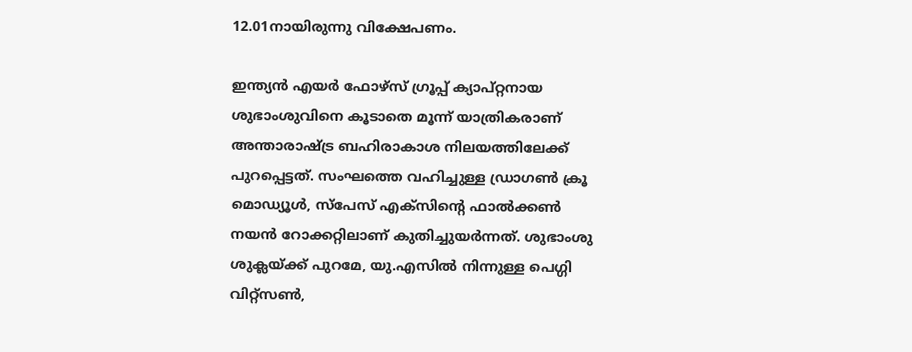12.01നായിരുന്നു വിക്ഷേപണം.

ഇന്ത്യന്‍ എയര്‍ ഫോഴ്‌സ് ഗ്രൂപ്പ് ക്യാപ്റ്റനായ ശുഭാംശുവിനെ കൂടാതെ മൂന്ന് യാത്രികരാണ് അന്താരാഷ്ട്ര ബഹിരാകാശ നിലയത്തിലേക്ക് പുറപ്പെട്ടത്. സംഘത്തെ വഹിച്ചുള്ള ഡ്രാഗണ്‍ ക്രൂ മൊഡ്യൂള്‍, സ്‌പേസ് എക്‌സിന്റെ ഫാല്‍ക്കണ്‍ നയന്‍ റോക്കറ്റിലാണ് കുതിച്ചുയര്‍ന്നത്. ശുഭാംശു ശുക്ലയ്ക്ക് പുറമേ, യു.എസില്‍ നിന്നുള്ള പെഗ്ഗി വിറ്റ്‌സണ്‍,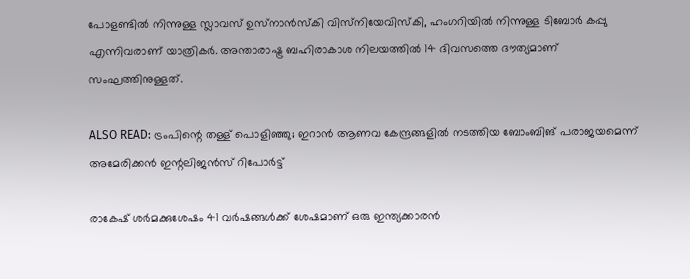പോളണ്ടില്‍ നിന്നുള്ള സ്ലാവസ് ഉസ്‌നാന്‍സ്‌കി വിസ്‌നിയേവിസ്‌കി, ഹംഗറിയില്‍ നിന്നുള്ള ടിബോര്‍ കപ്പു എന്നിവരാണ് യാത്രികര്‍. അന്താരാഷ്ട്ര ബഹിരാകാശ നിലയത്തില്‍ 14 ദിവസത്തെ ദൗത്യമാണ് സംഘത്തിനുള്ളത്.

ALSO READ: ട്രംപിന്റെ തള്ള് പൊളിഞ്ഞു; ഇറാന്‍ ആണവ കേന്ദ്രങ്ങളില്‍ നടത്തിയ ബോംബിങ് പരാജയമെന്ന് അമേരിക്കന്‍ ഇന്റലിജന്‍സ് റിപോര്‍ട്ട്

രാകേഷ് ശര്‍മക്കുശേഷം 41 വര്‍ഷങ്ങള്‍ക്ക് ശേഷമാണ് ഒരു ഇന്ത്യക്കാരന്‍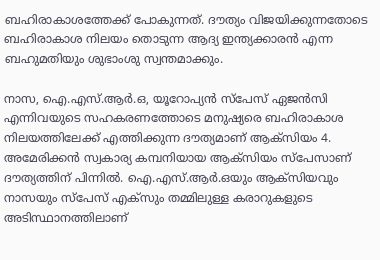ബഹിരാകാശത്തേക്ക് പോകുന്നത്. ദൗത്യം വിജയിക്കുന്നതോടെ ബഹിരാകാശ നിലയം തൊടുന്ന ആദ്യ ഇന്ത്യക്കാരന്‍ എന്ന ബഹുമതിയും ശുഭാംശു സ്വന്തമാക്കും.

നാസ, ഐ.എസ്.ആര്‍.ഒ, യൂറോപ്യന്‍ സ്‌പേസ് ഏജന്‍സി എന്നിവയുടെ സഹകരണത്തോടെ മനുഷ്യരെ ബഹിരാകാശ നിലയത്തിലേക്ക് എത്തിക്കുന്ന ദൗത്യമാണ് ആക്‌സിയം 4. അമേരിക്കന്‍ സ്വകാര്യ കമ്പനിയായ ആക്സിയം സ്പേസാണ് ദൗത്യത്തിന് പിന്നില്‍. ഐ.എസ്.ആര്‍.ഒയും ആക്സിയവും നാസയും സ്പേസ് എക്സും തമ്മിലുള്ള കരാറുകളുടെ അടിസ്ഥാനത്തിലാണ്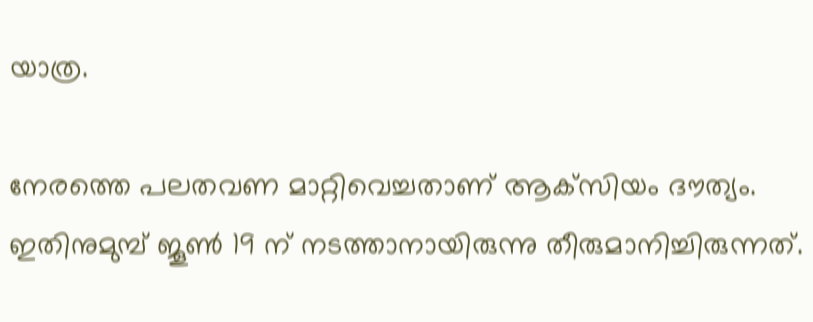യാത്ര.

നേരത്തെ പലതവണ മാറ്റിവെച്ചതാണ് ആക്‌സിയം ദൗത്യം. ഇതിനുമുമ്പ് ജൂണ്‍ 19 ന് നടത്താനായിരുന്നു തീരുമാനിച്ചിരുന്നത്.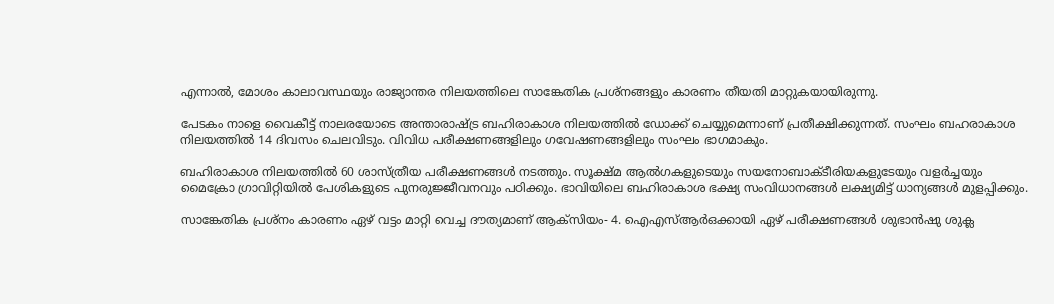എന്നാല്‍, മോശം കാലാവസ്ഥയും രാജ്യാന്തര നിലയത്തിലെ സാങ്കേതിക പ്രശ്‌നങ്ങളും കാരണം തീയതി മാറ്റുകയായിരുന്നു.

പേടകം നാളെ വൈകീട്ട് നാലരയോടെ അന്താരാഷ്ട്ര ബഹിരാകാശ നിലയത്തില്‍ ഡോക്ക് ചെയ്യുമെന്നാണ് പ്രതീക്ഷിക്കുന്നത്. സംഘം ബഹരാകാശ നിലയത്തില്‍ 14 ദിവസം ചെലവിടും. വിവിധ പരീക്ഷണങ്ങളിലും ഗവേഷണങ്ങളിലും സംഘം ഭാഗമാകും.

ബഹിരാകാശ നിലയത്തില്‍ 60 ശാസ്ത്രീയ പരീക്ഷണങ്ങള്‍ നടത്തും. സൂക്ഷ്മ ആല്‍ഗകളുടെയും സയനോബാക്ടീരിയകളുടേയും വളര്‍ച്ചയും മൈക്രോ ഗ്രാവിറ്റിയില്‍ പേശികളുടെ പുനരുജ്ജീവനവും പഠിക്കും. ഭാവിയിലെ ബഹിരാകാശ ഭക്ഷ്യ സംവിധാനങ്ങള്‍ ലക്ഷ്യമിട്ട് ധാന്യങ്ങള്‍ മുളപ്പിക്കും.

സാങ്കേതിക പ്രശ്‌നം കാരണം ഏഴ് വട്ടം മാറ്റി വെച്ച ദൗത്യമാണ് ആക്‌സിയം- 4. ഐഎസ്ആര്‍ഒക്കായി ഏഴ് പരീക്ഷണങ്ങള്‍ ശുഭാന്‍ഷു ശുക്ല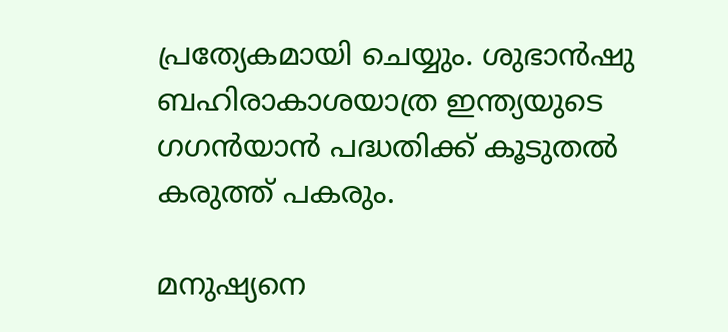പ്രത്യേകമായി ചെയ്യും. ശുഭാന്‍ഷു ബഹിരാകാശയാത്ര ഇന്ത്യയുടെ ഗഗന്‍യാന്‍ പദ്ധതിക്ക് കൂടുതല്‍ കരുത്ത് പകരും.

മനുഷ്യനെ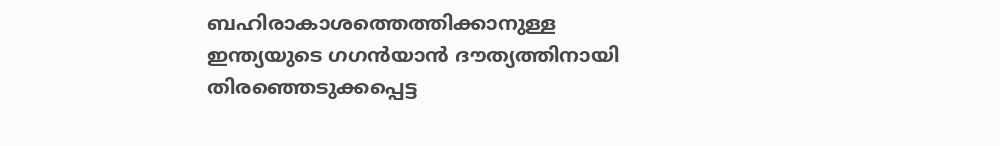ബഹിരാകാശത്തെത്തിക്കാനുള്ള ഇന്ത്യയുടെ ഗഗന്‍യാന്‍ ദൗത്യത്തിനായി തിരഞ്ഞെടുക്കപ്പെട്ട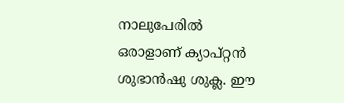നാലുപേരില്‍ ഒരാളാണ് ക്യാപ്റ്റന്‍ ശുഭാന്‍ഷു ശുക്ല. ഈ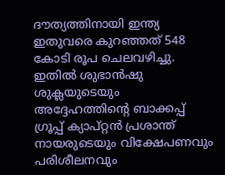ദൗത്യത്തിനായി ഇന്ത്യ ഇതുവരെ കുറഞ്ഞത് 548 കോടി രൂപ ചെലവഴിച്ചു. ഇതില്‍ ശുഭാന്‍ഷു ശുക്ലയുടെയും അദ്ദേഹത്തിന്റെ ബാക്കപ്പ് ഗ്രൂപ്പ് ക്യാപ്റ്റന്‍ പ്രശാന്ത് നായരുടെയും വിക്ഷേപണവും പരിശീലനവും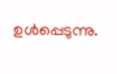ഉള്‍പ്പെടുന്നു.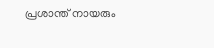പ്രശാന്ത് നായരും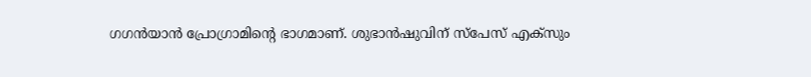ഗഗന്‍യാന്‍ പ്രോഗ്രാമിന്റെ ഭാഗമാണ്. ശുഭാന്‍ഷുവിന് സ്‌പേസ് എക്‌സും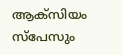ആക്‌സിയം സ്‌പേസും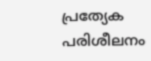പ്രത്യേക പരിശീലനം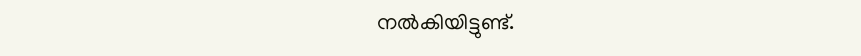നല്‍കിയിട്ടുണ്ട്.